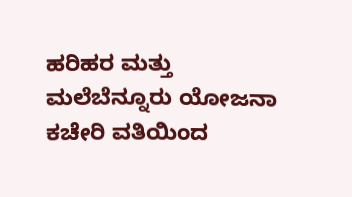ಹರಿಹರ ಮತ್ತು ಮಲೆಬೆನ್ನೂರು ಯೋಜನಾ ಕಚೇರಿ ವತಿಯಿಂದ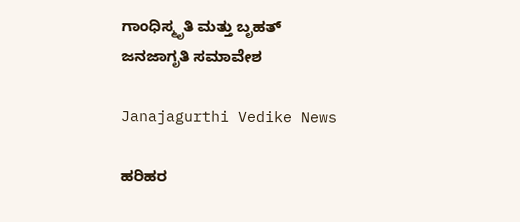ಗಾಂಧಿಸ್ಮೃತಿ ಮತ್ತು ಬೃಹತ್‌ ಜನಜಾಗೃತಿ ಸಮಾವೇಶ

Janajagurthi Vedike News

ಹರಿಹರ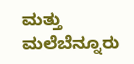ಮತ್ತು ಮಲೆಬೆನ್ನೂರು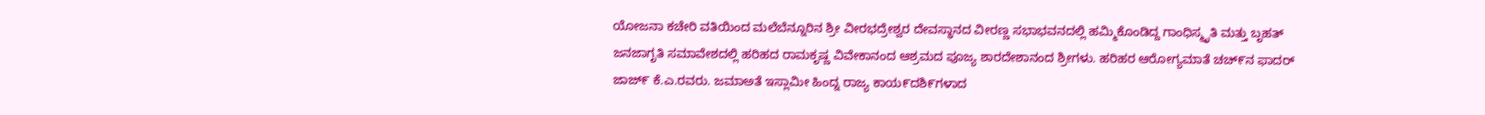ಯೋಜನಾ ಕಚೇರಿ ವತಿಯಿಂದ ಮಲೆಬೆನ್ನೂರಿನ ಶ್ರೀ ವೀರಭದ್ರೇಶ್ವರ ದೇವಸ್ಥಾನದ ವೀರಣ್ಣ ಸಭಾಭವನದಲ್ಲಿ ಹಮ್ಮಿಕೊಂಡಿದ್ದ ಗಾಂಧಿಸ್ಮೃತಿ ಮತ್ತು ಬೃಹತ್‌ ಜನಜಾಗೃತಿ ಸಮಾವೇಶದಲ್ಲಿ ಹರಿಹದ ರಾಮಕೃಷ್ಣ ವಿವೇಕಾನಂದ ಆಶ್ರಮದ ಪೂಜ್ಯ ಶಾರದೇಶಾನಂದ ಶ್ರೀಗಳು. ಹರಿಹರ ಆರೋಗ್ಯಮಾತೆ ಚಚ್೯ನ ಫಾದರ್ ಜಾಜ್೯ ಕೆ.ಎ.ರವರು. ಜಮಾಅತೆ ಇಸ್ಲಾಮೀ ಹಿಂದ್ನ ರಾಜ್ಯ ಕಾಯ೯ದಶಿ೯ಗಳಾದ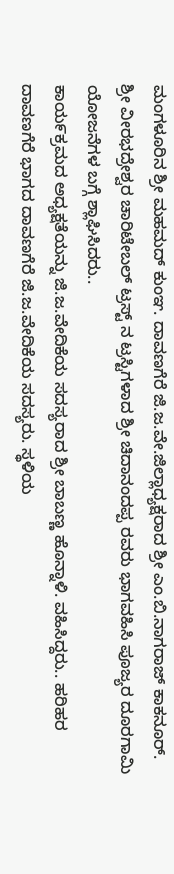ಮಂಗಳೂರಿನ ಶ್ರೀ ಮಹಮದ್ ಕುಂಞ. ದಾವಣಗೆರೆ ಜಿ.ಜ.ವೇ.ಜಿಲ್ಲಾಧ್ಯಕ್ಷರಾದ ಶ್ರೀ ಎಂ.ಬಿ.ನಾಗರಾಜ್ ಕಾಕನೂರ್. ಶ್ರೀ ವೀರಭದ್ರೇಶ್ವರ ಚಾರಿಟೇಬಲ್ ಟ್ರಸ್ಟ್ ನ ಟ್ರಸ್ಟಿಗಳಾದ ಶ್ರೀ ಚಿದಾನಂದಪ್ಪ ರವರು ಭಾಗವಹಿಸಿ ಪೂಜ್ಯರ ದೂರಗಾಮಿ ಯೋಜನೆಗಳ ಬಗ್ಗೆ ಶ್ಲಾಘಿಸಿದರು..
ಕಾಯ೯ಕ್ರಮದ ಅಧ್ಯಕ್ಷತೆಯನ್ನು ಜಿ.ಜ.ವೇದಿಕೆಯ ಸದಸ್ಯರಾದ ಶ್ರೀ ಬಾಬಣ್ಣ ಹೊನ್ನಾಳಿ. ವಹಿಸಿದ್ದರು.. ಹರಿಹರ ದಾವಣಗೆರೆ ಭಾಗದ ದಾವಣಗೆರೆ ಜಿ.ಜ.ವೇದಿಕೆಯ ಸದಸ್ಯರು. ಸ್ಥಳಿಯ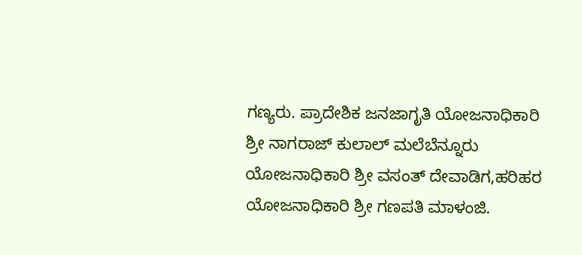ಗಣ್ಯರು. ಪ್ರಾದೇಶಿಕ ಜನಜಾಗೃತಿ ಯೋಜನಾಧಿಕಾರಿ ಶ್ರೀ ನಾಗರಾಜ್ ಕುಲಾಲ್ ಮಲೆಬೆನ್ನೂರು ಯೋಜನಾಧಿಕಾರಿ ಶ್ರೀ ವಸಂತ್ ದೇವಾಡಿಗ,ಹರಿಹರ ಯೋಜನಾಧಿಕಾರಿ ಶ್ರೀ ಗಣಪತಿ ಮಾಳಂಜಿ.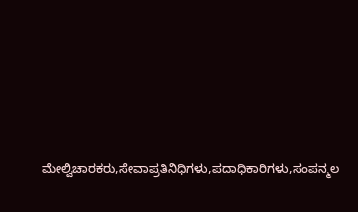ಮೇಲ್ವಿಚಾರಕರು,ಸೇವಾಪ್ರತಿನಿಧಿಗಳು,ಪದಾಧಿಕಾರಿಗಳು,ಸಂಪನ್ಮಲ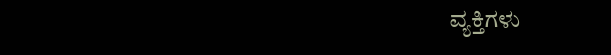ವ್ಯಕ್ತಿಗಳು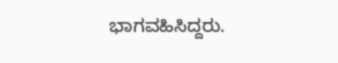ಭಾಗವಹಿಸಿದ್ದರು.